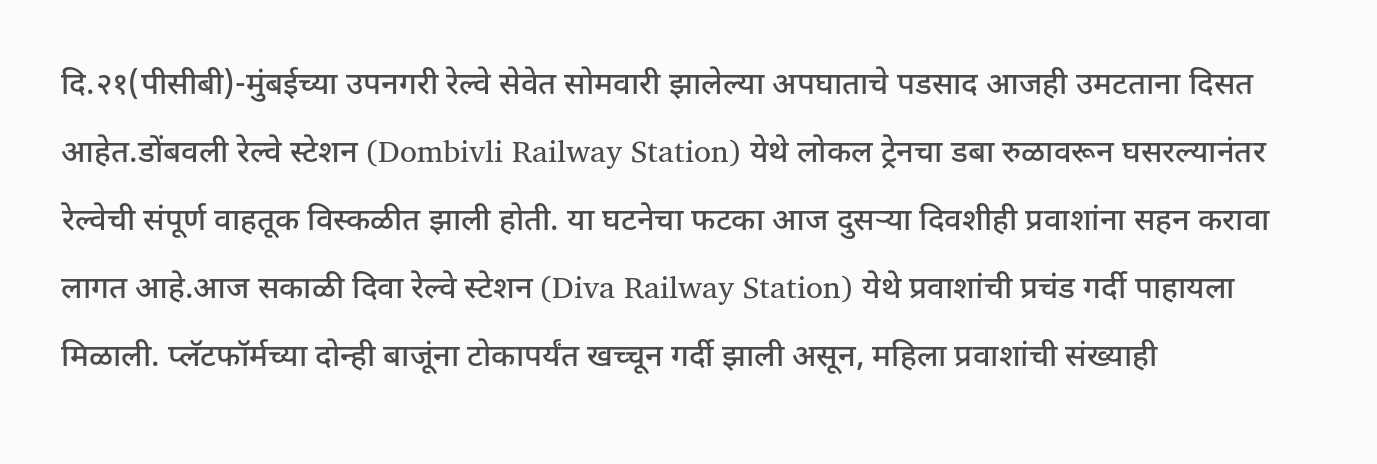दि.२१(पीसीबी)-मुंबईच्या उपनगरी रेल्वे सेवेत सोमवारी झालेल्या अपघाताचे पडसाद आजही उमटताना दिसत आहेत.डोंबवली रेल्वे स्टेशन (Dombivli Railway Station) येथे लोकल ट्रेनचा डबा रुळावरून घसरल्यानंतर रेल्वेची संपूर्ण वाहतूक विस्कळीत झाली होती. या घटनेचा फटका आज दुसऱ्या दिवशीही प्रवाशांना सहन करावा लागत आहे.आज सकाळी दिवा रेल्वे स्टेशन (Diva Railway Station) येथे प्रवाशांची प्रचंड गर्दी पाहायला मिळाली. प्लॅटफॉर्मच्या दोन्ही बाजूंना टोकापर्यंत खच्चून गर्दी झाली असून, महिला प्रवाशांची संख्याही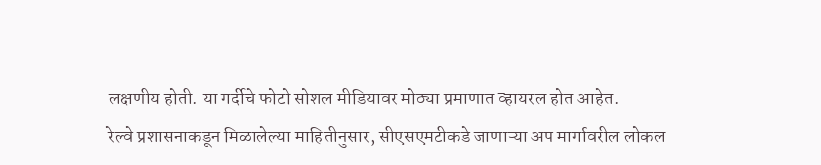लक्षणीय होती. या गर्दीचे फोटो सोशल मीडियावर मोठ्या प्रमाणात व्हायरल होत आहेत.
रेल्वे प्रशासनाकडून मिळालेल्या माहितीनुसार, सीएसएमटीकडे जाणाऱ्या अप मार्गावरील लोकल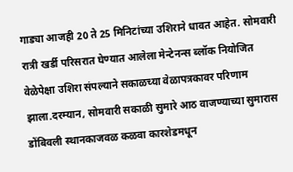गाड्या आजही 20 ते 25 मिनिटांच्या उशिराने धावत आहेत. सोमवारी रात्री खर्डी परिसरात घेण्यात आलेला मेन्टेनन्स ब्लॉक नियोजित वेळेपेक्षा उशिरा संपल्याने सकाळच्या वेळापत्रकावर परिणाम झाला.दरम्यान, सोमवारी सकाळी सुमारे आठ वाजण्याच्या सुमारास डोंबिवली स्थानकाजवळ कळवा कारशेडमधून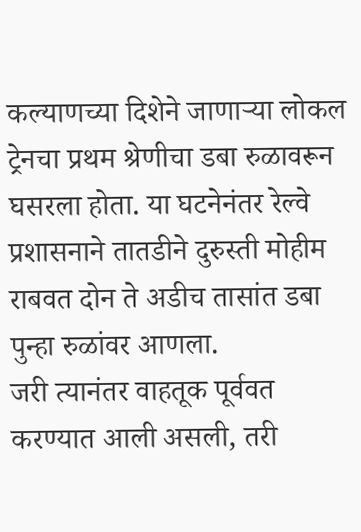कल्याणच्या दिशेने जाणाऱ्या लोकल ट्रेनचा प्रथम श्रेणीचा डबा रुळावरून घसरला होता. या घटनेनंतर रेल्वे प्रशासनाने तातडीने दुरुस्ती मोहीम राबवत दोन ते अडीच तासांत डबा पुन्हा रुळांवर आणला.
जरी त्यानंतर वाहतूक पूर्ववत करण्यात आली असली, तरी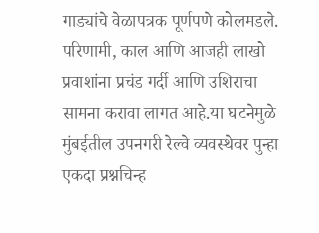गाड्यांचे वेळापत्रक पूर्णपणे कोलमडले. परिणामी, काल आणि आजही लाखो प्रवाशांना प्रचंड गर्दी आणि उशिराचा सामना करावा लागत आहे.या घटनेमुळे मुंबईतील उपनगरी रेल्वे व्यवस्थेवर पुन्हा एकदा प्रश्नचिन्ह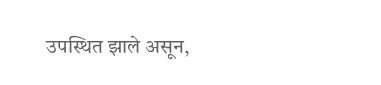उपस्थित झाले असून,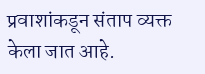प्रवाशांकडून संताप व्यक्त केला जात आहे.